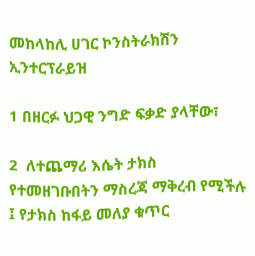መከላከሊ ሀገር ኮንስትራክሽን ኢንተርፕራይዝ

1 በዘርፉ ህጋዊ ንግድ ፍቃድ ያላቸው፣

2  ለተጨማሪ እሴት ታክስ የተመዘገቡበትን ማስረጃ ማቅረብ የሚችሉ ፤ የታክስ ከፋይ መለያ ቁጥር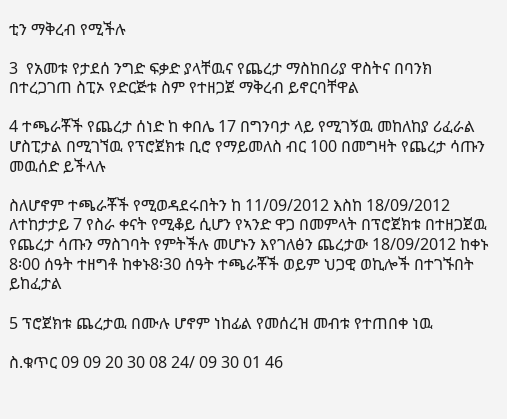ቲን ማቅረብ የሚችሉ

3  የአመቱ የታደሰ ንግድ ፍቃድ ያላቸዉና የጨረታ ማስከበሪያ ዋስትና በባንክ በተረጋገጠ ስፒኦ የድርጅቱ ስም የተዘጋጀ ማቅረብ ይኖርባቸዋል

4 ተጫራቾች የጨረታ ሰነድ ከ ቀበሌ 17 በግንባታ ላይ የሚገኝዉ መከለከያ ሪፈራል ሆስፒታል በሚገኘዉ የፕሮጀክቱ ቢሮ የማይመለስ ብር 100 በመግዛት የጨረታ ሳጡን መዉሰድ ይችላሉ

ስለሆኖም ተጫራቾች የሚወዳደሩበትን ከ 11/09/2012 እስከ 18/09/2012  ለተከታታይ 7 የስራ ቀናት የሚቆይ ሲሆን የኣንድ ዋጋ በመምላት በፕሮጀክቱ በተዘጋጀዉ የጨረታ ሳጡን ማስገባት የምትችሉ መሆኑን እየገለፅን ጨረታው 18/09/2012 ከቀኑ 8፡00 ሰዓት ተዘግቶ ከቀኑ8፡30 ሰዓት ተጫራቾች ወይም ህጋዊ ወኪሎች በተገኙበት ይከፈታል

5 ፕሮጀክቱ ጨረታዉ በሙሉ ሆኖም ነከፊል የመሰረዝ መብቱ የተጠበቀ ነዉ

ስ.ቁጥር 09 09 20 30 08 24/ 09 30 01 46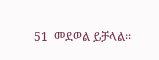51  መደወል ይቻላል፡፡